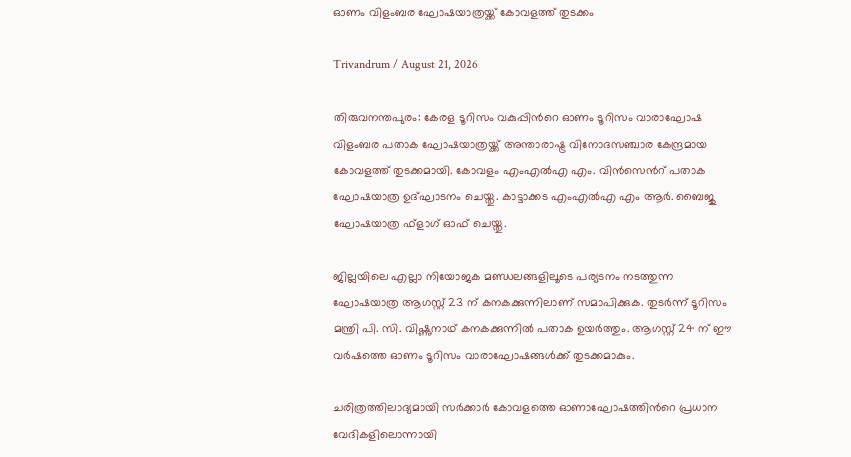ഓണം വിളംബര ഘോഷയാത്രയ്ക്ക് കോവളത്ത് തുടക്കം

Trivandrum / August 21, 2026

തിരുവനന്തപുരം: കേരള ടൂറിസം വകുപ്പിന്‍റെ ഓണം ടൂറിസം വാരാഘോഷ വിളംബര പതാക ഘോഷയാത്രയ്ക്ക് അന്താരാഷ്ട്ര വിനോദസഞ്ചാര കേന്ദ്രമായ കോവളത്ത് തുടക്കമായി. കോവളം എംഎല്‍എ എം. വിന്‍സെന്‍റ് പതാക ഘോഷയാത്ര ഉദ്ഘാടനം ചെയ്തു. കാട്ടാക്കട എംഎല്‍എ എം ആര്‍. ബൈജു ഘോഷയാത്ര ഫ്ളാഗ് ഓഫ് ചെയ്തു.

ജില്ലയിലെ എല്ലാ നിയോജക മണ്ഡലങ്ങളിലൂടെ പര്യടനം നടത്തുന്ന ഘോഷയാത്ര ആഗസ്റ്റ് 23 ന് കനകക്കുന്നിലാണ് സമാപിക്കുക. തുടര്‍ന്ന് ടൂറിസം മന്ത്രി പി. സി. വിഷ്ണുനാഥ് കനകക്കുന്നില്‍ പതാക ഉയര്‍ത്തും. ആഗസ്റ്റ് 24 ന് ഈ വര്‍ഷത്തെ ഓണം ടൂറിസം വാരാഘോഷങ്ങള്‍ക്ക് തുടക്കമാകും.

ചരിത്രത്തിലാദ്യമായി സര്‍ക്കാര്‍ കോവളത്തെ ഓണാഘോഷത്തിന്‍റെ പ്രധാന വേദികളിലൊന്നായി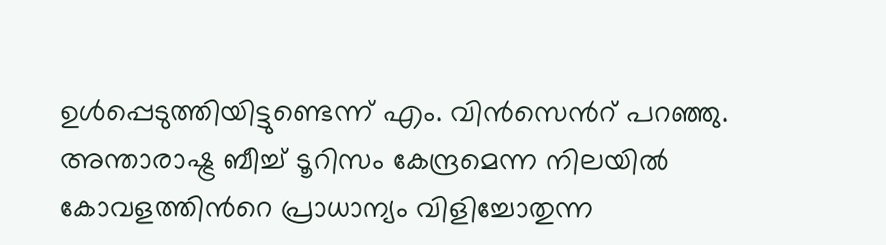ഉള്‍പ്പെടുത്തിയിട്ടുണ്ടെന്ന് എം. വിന്‍സെന്‍റ് പറഞ്ഞു. അന്താരാഷ്ട്ര ബീച്ച് ടൂറിസം കേന്ദ്രമെന്ന നിലയില്‍ കോവളത്തിന്‍റെ പ്രാധാന്യം വിളിച്ചോതുന്ന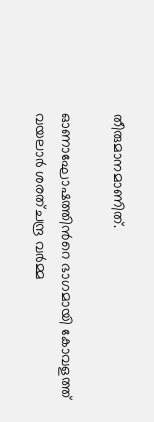തീരുമാനമാണിത്.

ഓണാഘോഷത്തിന്‍റെ ഭാഗമായി കോവളത്ത് വയലാര്‍ ശരത്ചന്ദ്ര വര്‍മ്മ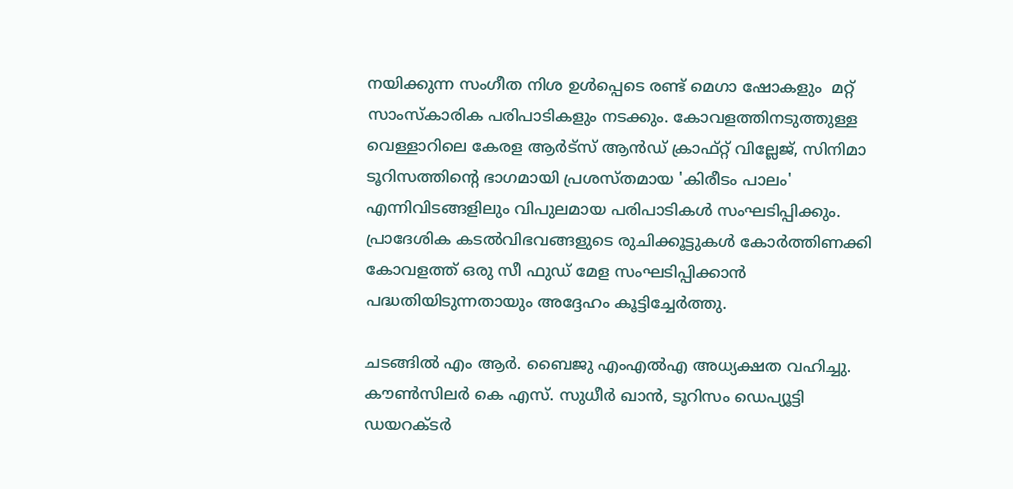നയിക്കുന്ന സംഗീത നിശ ഉള്‍പ്പെടെ രണ്ട് മെഗാ ഷോകളും  മറ്റ് സാംസ്കാരിക പരിപാടികളും നടക്കും. കോവളത്തിനടുത്തുള്ള വെള്ളാറിലെ കേരള ആര്‍ട്സ് ആന്‍ഡ് ക്രാഫ്റ്റ് വില്ലേജ്, സിനിമാ ടൂറിസത്തിന്‍റെ ഭാഗമായി പ്രശസ്തമായ 'കിരീടം പാലം'  എന്നിവിടങ്ങളിലും വിപുലമായ പരിപാടികള്‍ സംഘടിപ്പിക്കും. പ്രാദേശിക കടല്‍വിഭവങ്ങളുടെ രുചിക്കൂട്ടുകള്‍ കോര്‍ത്തിണക്കി കോവളത്ത് ഒരു സീ ഫുഡ് മേള സംഘടിപ്പിക്കാന്‍ പദ്ധതിയിടുന്നതായും അദ്ദേഹം കൂട്ടിച്ചേര്‍ത്തു.

ചടങ്ങില്‍ എം ആര്‍. ബൈജു എംഎല്‍എ അധ്യക്ഷത വഹിച്ചു. കൗണ്‍സിലര്‍ കെ എസ്. സുധീര്‍ ഖാന്‍, ടൂറിസം ഡെപ്യൂട്ടി ഡയറക്ടര്‍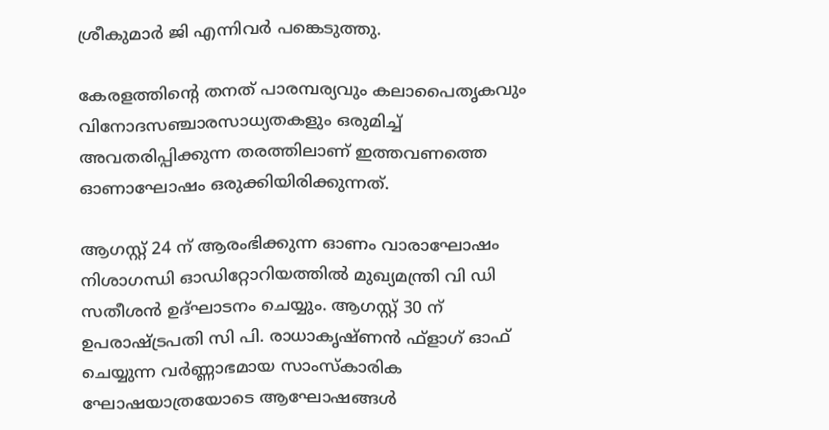ശ്രീകുമാര്‍ ജി എന്നിവര്‍ പങ്കെടുത്തു.

കേരളത്തിന്‍റെ തനത് പാരമ്പര്യവും കലാപൈതൃകവും വിനോദസഞ്ചാരസാധ്യതകളും ഒരുമിച്ച് അവതരിപ്പിക്കുന്ന തരത്തിലാണ് ഇത്തവണത്തെ ഓണാഘോഷം ഒരുക്കിയിരിക്കുന്നത്.

ആഗസ്റ്റ് 24 ന് ആരംഭിക്കുന്ന ഓണം വാരാഘോഷം നിശാഗന്ധി ഓഡിറ്റോറിയത്തില്‍ മുഖ്യമന്ത്രി വി ഡി സതീശന്‍ ഉദ്ഘാടനം ചെയ്യും. ആഗസ്റ്റ് 30 ന് ഉപരാഷ്ട്രപതി സി പി. രാധാകൃഷ്ണന്‍ ഫ്ളാഗ് ഓഫ് ചെയ്യുന്ന വര്‍ണ്ണാഭമായ സാംസ്കാരിക ഘോഷയാത്രയോടെ ആഘോഷങ്ങള്‍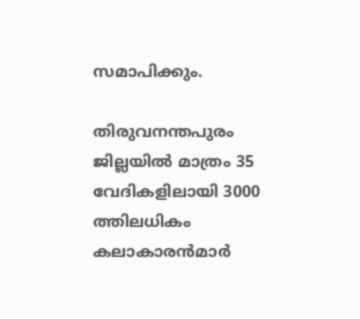സമാപിക്കും.

തിരുവനന്തപുരം ജില്ലയില്‍ മാത്രം 35 വേദികളിലായി 3000 ത്തിലധികം കലാകാരന്‍മാര്‍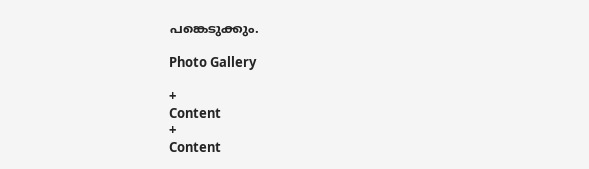പങ്കെടുക്കും.

Photo Gallery

+
Content
+
Content